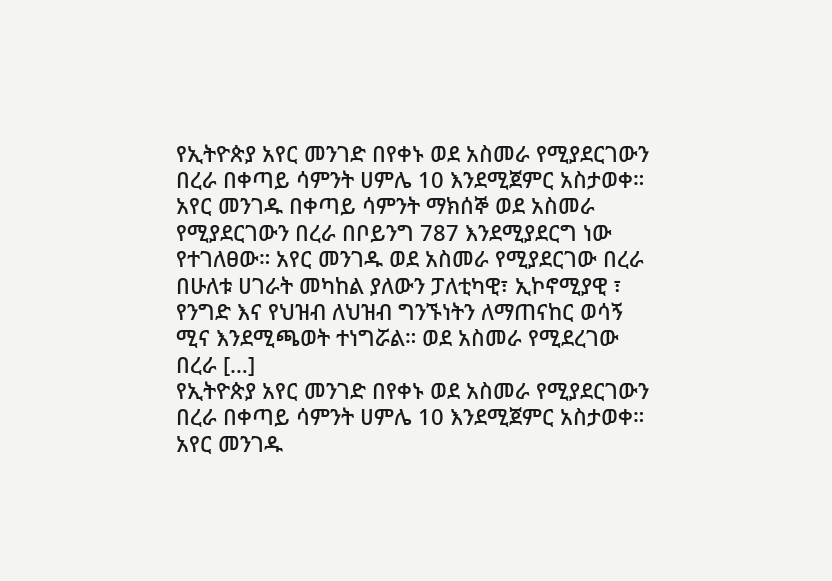የኢትዮጵያ አየር መንገድ በየቀኑ ወደ አስመራ የሚያደርገውን በረራ በቀጣይ ሳምንት ሀምሌ 10 እንደሚጀምር አስታወቀ። አየር መንገዱ በቀጣይ ሳምንት ማክሰኞ ወደ አስመራ የሚያደርገውን በረራ በቦይንግ 787 እንደሚያደርግ ነው የተገለፀው። አየር መንገዱ ወደ አስመራ የሚያደርገው በረራ በሁለቱ ሀገራት መካከል ያለውን ፓለቲካዊ፣ ኢኮኖሚያዊ ፣ የንግድ እና የህዝብ ለህዝብ ግንኙነትን ለማጠናከር ወሳኝ ሚና እንደሚጫወት ተነግሯል። ወደ አስመራ የሚደረገው በረራ […]
የኢትዮጵያ አየር መንገድ በየቀኑ ወደ አስመራ የሚያደርገውን በረራ በቀጣይ ሳምንት ሀምሌ 10 እንደሚጀምር አስታወቀ። አየር መንገዱ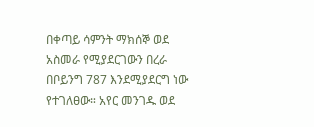በቀጣይ ሳምንት ማክሰኞ ወደ አስመራ የሚያደርገውን በረራ በቦይንግ 787 እንደሚያደርግ ነው የተገለፀው። አየር መንገዱ ወደ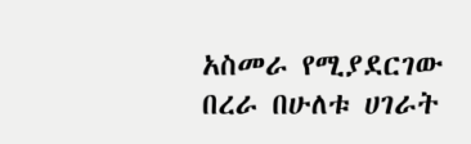አስመራ የሚያደርገው በረራ በሁለቱ ሀገራት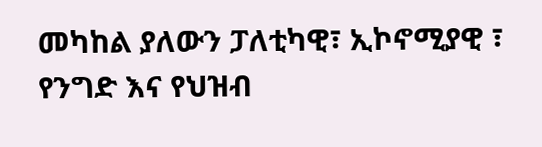መካከል ያለውን ፓለቲካዊ፣ ኢኮኖሚያዊ ፣ የንግድ እና የህዝብ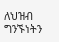ለህዝብ ግንኙነትን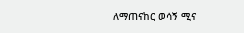ለማጠናከር ወሳኝ ሚና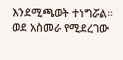እንደሚጫወት ተነግሯል። ወደ አስመራ የሚደረገው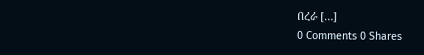በረራ […]
0 Comments 0 Shares